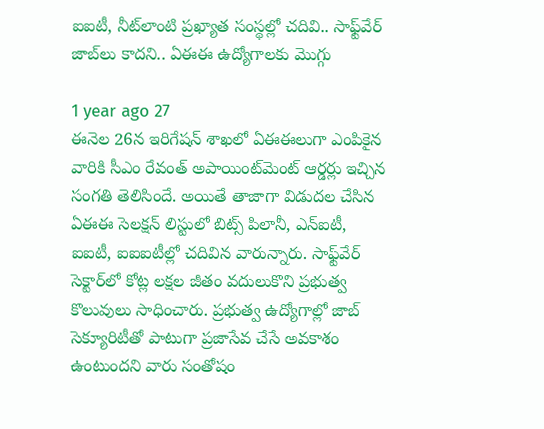ఐఐటీ, నీట్‌లాంటి ప్రఖ్యాత సంస్థల్లో చదివి.. సాఫ్ట్‌వేర్ జాబ్‌లు కాదని.. ఏఈఈ ఉద్యోగాలకు మొగ్గు

1 year ago 27
ఈనెల 26న ఇరిగేషన్ శాఖలో ఏఈఈలుగా ఎంపికైన వారికి సీఎం రేవంత్ అపాయింట్‌మెంట్ ఆర్డర్లు ఇచ్చిన సంగతి తెలిసిందే. అయితే తాజాగా విడుదల చేసిన ఏఈఈ సెలక్షన్ లిస్టులో బిట్స్ పిలానీ, ఎన్ఐటీ, ఐఐటీ, ఐఐఐటీల్లో చదివిన వారున్నారు. సాఫ్ట్‌వేర్ సెక్టార్‌లో కోట్ల లక్షల జీతం వదులుకొని ప్రభుత్వ కొలువులు సాధించారు. ప్రభుత్వ ఉద్యోగాల్లో జాబ్ సెక్యూరిటీతో పాటుగా ప్రజాసేవ చేసే అవకాశం ఉంటుందని వారు సంతోషం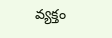వ్యక్తం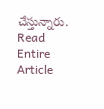చేస్తున్నారు.
Read Entire Article